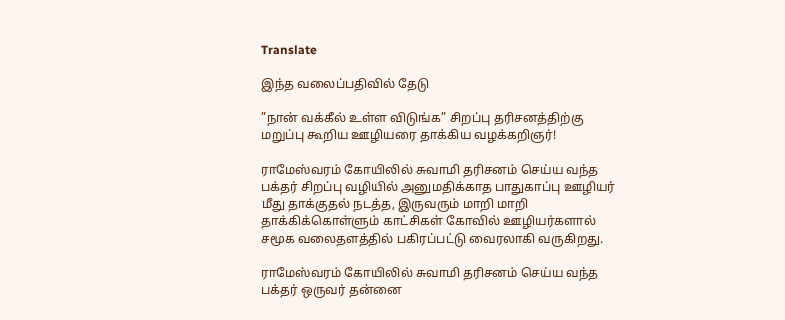Translate

இந்த வலைப்பதிவில் தேடு

”நான் வக்கீல் உள்ள விடுங்க” சிறப்பு தரிசனத்திற்கு மறுப்பு கூறிய ஊழியரை தாக்கிய வழக்கறிஞர்!

ராமேஸ்வரம் கோயிலில் சுவாமி தரிசனம் செய்ய வந்த பக்தர் சிறப்பு வழியில் அனுமதிக்காத பாதுகாப்பு ஊழியர் மீது தாக்குதல் நடத்த, இருவரும் மாறி மாறி தாக்கிக்கொள்ளும் காட்சிகள் கோவில் ஊழியர்களால் சமூக வலைதளத்தில் பகிரப்பட்டு வைரலாகி வருகிறது.

ராமேஸ்வரம் கோயிலில் சுவாமி தரிசனம் செய்ய வந்த பக்தர் ஒருவர் தன்னை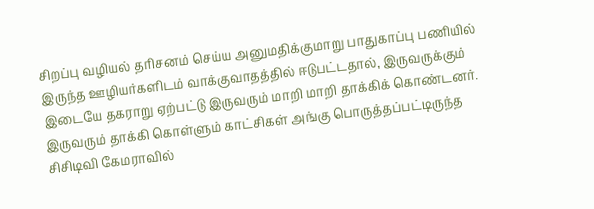சிறப்பு வழியல் தரிசனம் செய்ய அனுமதிக்குமாறு பாதுகாப்பு பணியில் இருந்த ஊழியர்களிடம் வாக்குவாதத்தில் ஈடுபட்டதால், இருவருக்கும் இடையே தகராறு ஏற்பட்டு இருவரும் மாறி மாறி தாக்கிக் கொண்டனர். இருவரும் தாக்கி கொள்ளும் காட்சிகள் அங்கு பொருத்தப்பட்டிருந்த சிசிடிவி கேமராவில்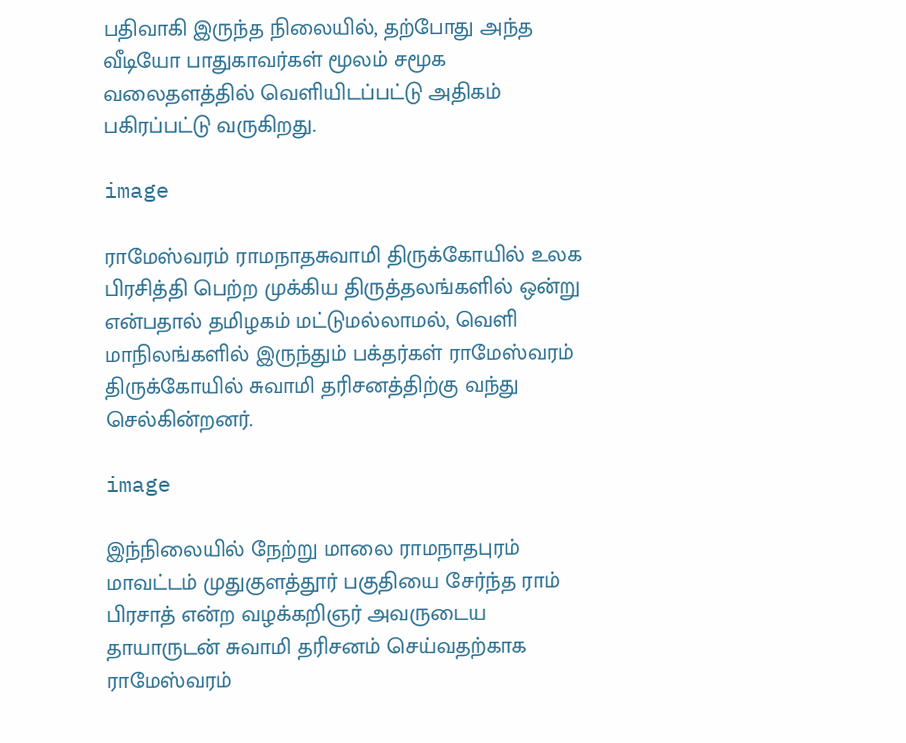பதிவாகி இருந்த நிலையில், தற்போது அந்த வீடியோ பாதுகாவர்கள் மூலம் சமூக வலைதளத்தில் வெளியிடப்பட்டு அதிகம் பகிரப்பட்டு வருகிறது.

image

ராமேஸ்வரம் ராமநாதசுவாமி திருக்கோயில் உலக பிரசித்தி பெற்ற முக்கிய திருத்தலங்களில் ஒன்று என்பதால் தமிழகம் மட்டுமல்லாமல், வெளி மாநிலங்களில் இருந்தும் பக்தர்கள் ராமேஸ்வரம் திருக்கோயில் சுவாமி தரிசனத்திற்கு வந்து செல்கின்றனர்.

image

இந்நிலையில் நேற்று மாலை ராமநாதபுரம் மாவட்டம் முதுகுளத்தூர் பகுதியை சேர்ந்த ராம் பிரசாத் என்ற வழக்கறிஞர் அவருடைய தாயாருடன் சுவாமி தரிசனம் செய்வதற்காக ராமேஸ்வரம்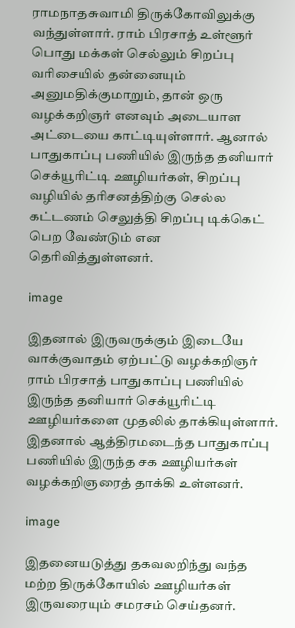ராமநாதசுவாமி திருக்கோவிலுக்கு வந்துள்ளார். ராம் பிரசாத் உள்ளூர் பொது மக்கள் செல்லும் சிறப்பு வரிசையில் தன்னையும் அனுமதிக்குமாறும், தான் ஒரு வழக்கறிஞர் எனவும் அடையாள அட்டையை காட்டியுள்ளார். ஆனால் பாதுகாப்பு பணியில் இருந்த தனியார் செக்யூரிட்டி ஊழியர்கள், சிறப்பு வழியில் தரிசனத்திற்கு செல்ல கட்டணம் செலுத்தி சிறப்பு டிக்கெட் பெற வேண்டும் என தெரிவித்துள்ளனர்.

image

இதனால் இருவருக்கும் இடையே வாக்குவாதம் ஏற்பட்டு வழக்கறிஞர் ராம் பிரசாத் பாதுகாப்பு பணியில் இருந்த தனியார் செக்யூரிட்டி ஊழியர்களை முதலில் தாக்கியுள்ளார். இதனால் ஆத்திரமடைந்த பாதுகாப்பு பணியில் இருந்த சக ஊழியர்கள் வழக்கறிஞரைத் தாக்கி உள்ளனர்.

image

இதனையடுத்து தகவலறிந்து வந்த மற்ற திருக்கோயில் ஊழியர்கள் இருவரையும் சமரசம் செய்தனர்.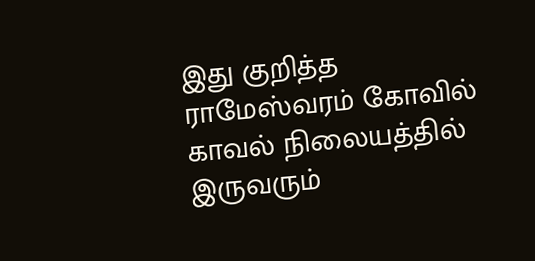இது குறித்த ராமேஸ்வரம் கோவில் காவல் நிலையத்தில் இருவரும்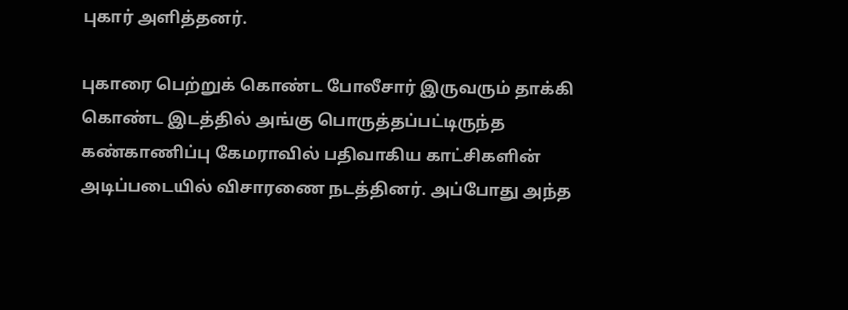புகார் அளித்தனர்.

புகாரை பெற்றுக் கொண்ட போலீசார் இருவரும் தாக்கி கொண்ட இடத்தில் அங்கு பொருத்தப்பட்டிருந்த கண்காணிப்பு கேமராவில் பதிவாகிய காட்சிகளின் அடிப்படையில் விசாரணை நடத்தினர். அப்போது அந்த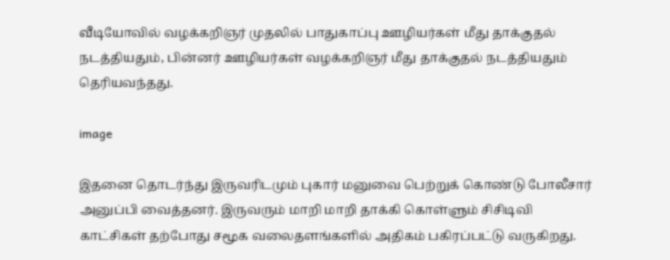வீடியோவில் வழக்கறிஞர் முதலில் பாதுகாப்பு ஊழியர்கள் மீது தாக்குதல் நடத்தியதும், பின்னர் ஊழியர்கள் வழக்கறிஞர் மீது தாக்குதல் நடத்தியதும் தெரியவந்தது.

image

இதனை தொடர்ந்து இருவரிடமும் புகார் மனுவை பெற்றுக் கொண்டு போலீசார் அனுப்பி வைத்தனர். இருவரும் மாறி மாறி தாக்கி கொள்ளும் சிசிடிவி காட்சிகள் தற்போது சமூக வலைதளங்களில் அதிகம் பகிரப்பட்டு வருகிறது.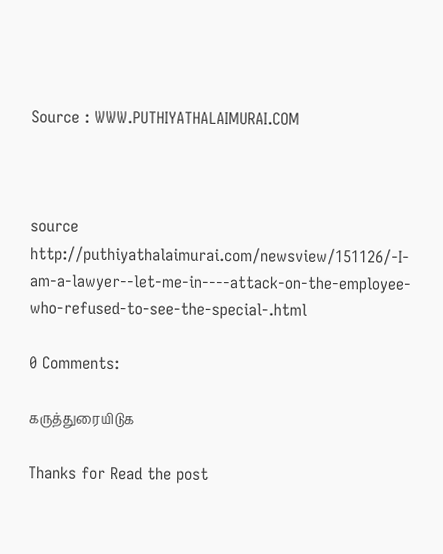Source : WWW.PUTHIYATHALAIMURAI.COM



source http://puthiyathalaimurai.com/newsview/151126/-I-am-a-lawyer--let-me-in----attack-on-the-employee-who-refused-to-see-the-special-.html

0 Comments:

கருத்துரையிடுக

Thanks for Read the post